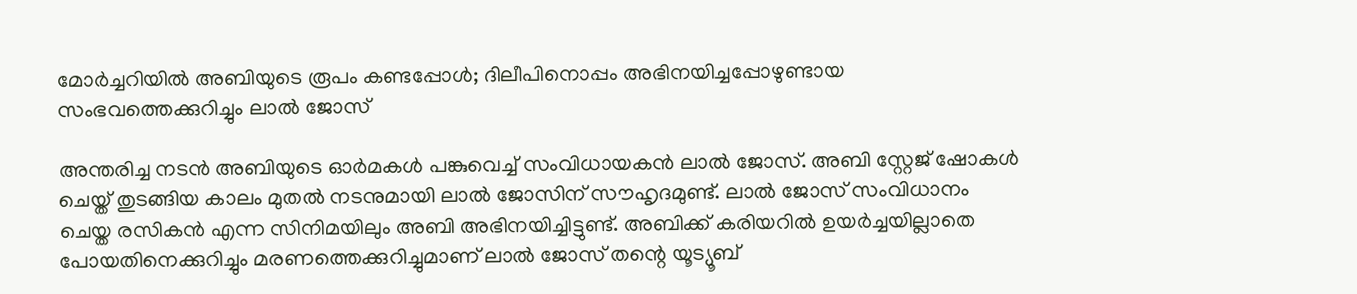മോർച്ചറിയിൽ അബിയുടെ രൂപം കണ്ടപ്പോൾ; ദിലീപിനൊപ്പം അഭിനയിച്ചപ്പോഴുണ്ടായ സംഭവത്തെക്കുറിച്ചും ലാൽ ജോസ്

അന്തരിച്ച നടൻ അബിയുടെ ഓർമകൾ പങ്കുവെച്ച് സംവിധായകൻ ലാൽ ജോസ്. അബി സ്റ്റേജ് ഷോകൾ ചെയ്ത് തുടങ്ങിയ കാലം മുതൽ നടനുമായി ലാൽ ജോസിന് സൗഹൃദമുണ്ട്. ലാൽ ജോസ് സംവിധാനം ചെയ്ത രസികൻ എന്ന സിനിമയിലും അബി അഭിനയിച്ചിട്ടുണ്ട്. അബിക്ക് കരിയറിൽ ഉയർച്ചയില്ലാതെ പോയതിനെക്കുറിച്ചും മരണത്തെക്കുറിച്ചുമാണ് ലാൽ ജോസ് തന്റെ യൂട്യൂബ്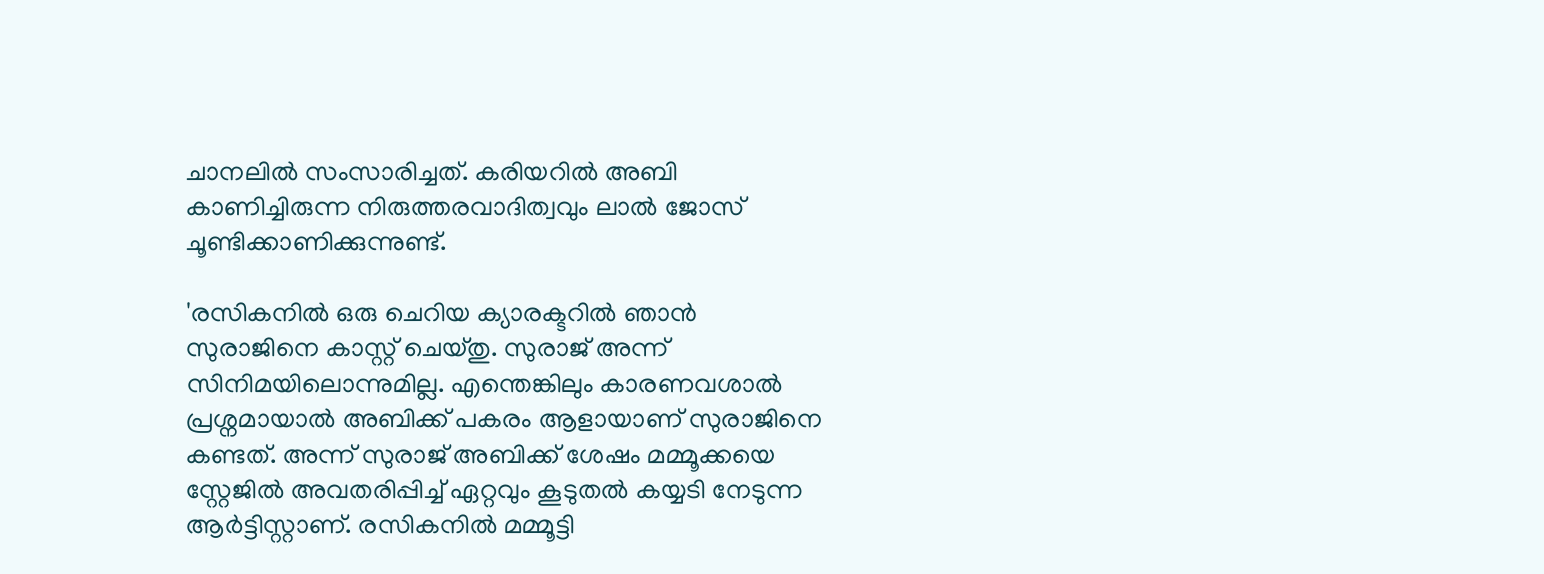ചാനലിൽ സംസാരിച്ചത്. കരിയറിൽ അബി കാണിച്ചിരുന്ന നിരുത്തരവാദിത്വവും ലാൽ ജോസ് ചൂണ്ടിക്കാണിക്കുന്നുണ്ട്.

'രസികനിൽ ഒരു ചെറിയ ക്യാരക്ടറിൽ ഞാൻ സുരാജിനെ കാസ്റ്റ് ചെയ്തു. സുരാജ് അന്ന് സിനിമയിലൊന്നുമില്ല. എന്തെങ്കിലും കാരണവശാൽ പ്രശ്നമായാൽ അബിക്ക് പകരം ആളായാണ് സുരാജിനെ കണ്ടത്. അന്ന് സുരാജ് അബിക്ക് ശേഷം മമ്മൂക്കയെ സ്റ്റേജിൽ അവതരിപ്പിച്ച് ഏറ്റവും കൂടുതൽ കയ്യടി നേടുന്ന ആർട്ടിസ്റ്റാണ്. രസികനിൽ മമ്മൂട്ടി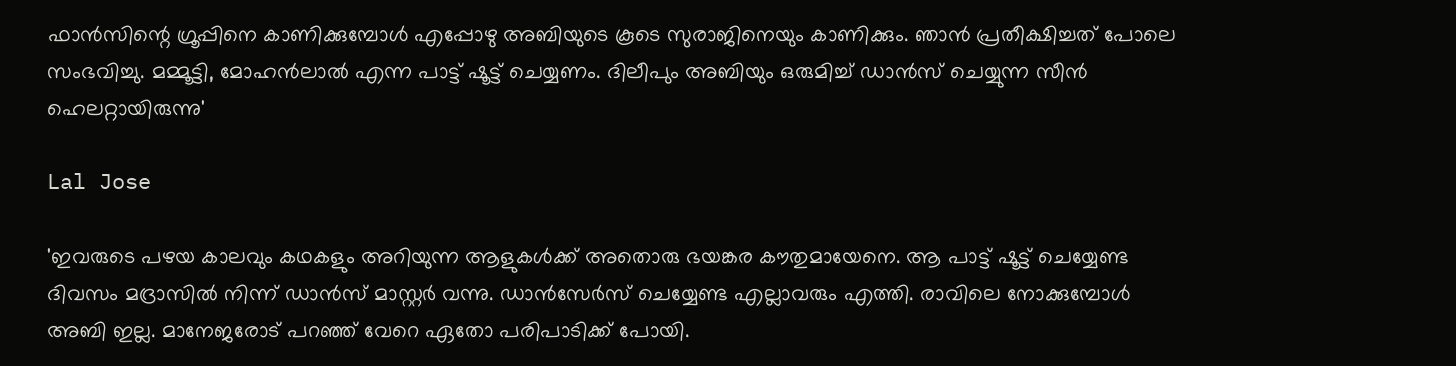ഫാൻസിന്റെ ഗ്രൂപ്പിനെ കാണിക്കുമ്പോൾ എപ്പോഴു അബിയുടെ കൂടെ സുരാജിനെയും കാണിക്കും. ഞാൻ പ്രതീക്ഷിച്ചത് പോലെ സംഭവിച്ചു. മമ്മൂട്ടി, മോഹൻലാൽ എന്ന പാട്ട് ഷൂട്ട് ചെയ്യണം. ദിലീപും അബിയും ഒരുമിച്ച് ഡാൻസ് ചെയ്യുന്ന സീൻ ഹെലറ്റായിരുന്നു'

Lal Jose

'ഇവരുടെ പഴയ കാലവും കഥകളും അറിയുന്ന ആളുകൾക്ക് അതൊരു ഭയങ്കര കൗതുമായേനെ. ആ പാട്ട് ഷൂട്ട് ചെയ്യേണ്ട ദിവസം മദ്രാസിൽ നിന്ന് ഡാൻസ് മാസ്റ്റർ വന്നു. ഡാൻസേർസ് ചെയ്യേണ്ട‌ എല്ലാവരും എത്തി. രാവിലെ നോക്കുമ്പോൾ അബി ഇല്ല. മാനേജരോട് പറഞ്ഞ് വേറെ ഏതോ പരിപാടിക്ക് പോയി.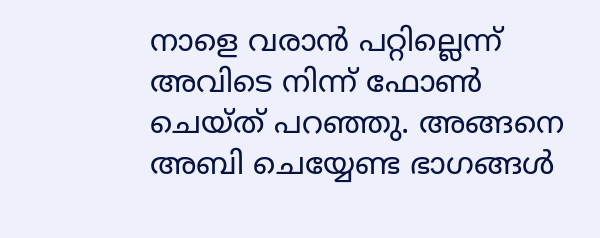നാളെ വരാൻ പറ്റില്ലെന്ന് അവിടെ നിന്ന് ഫോൺ ചെയ്ത് പറഞ്ഞു. അങ്ങനെ അബി ചെയ്യേണ്ട ഭാഗങ്ങൾ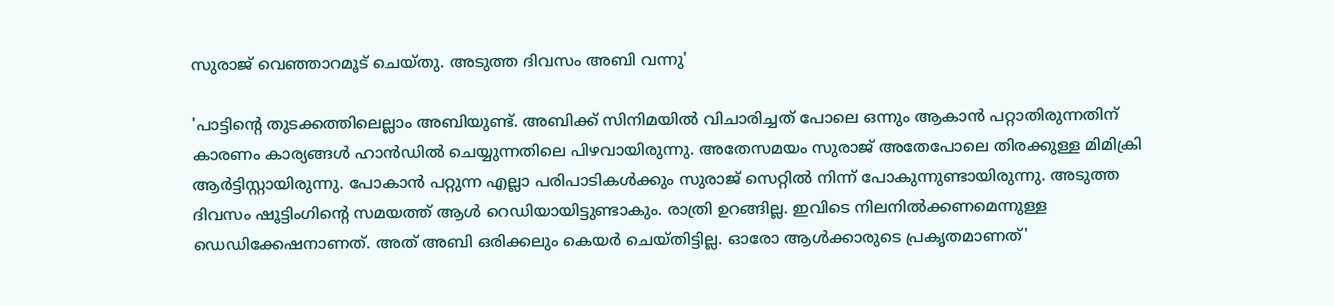സുരാജ് വെഞ്ഞാറമൂട് ചെയ്തു. അടുത്ത ദിവസം അബി വന്നു'

'പാട്ടിന്റെ തുടക്കത്തിലെല്ലാം അബിയുണ്ട്. അബിക്ക് സിനിമയിൽ വിചാരിച്ചത് പോലെ ഒന്നും ആകാൻ പറ്റാതിരുന്നതിന് കാരണം കാര്യങ്ങൾ ഹാൻഡിൽ ചെയ്യുന്നതിലെ പിഴവായിരുന്നു. അതേസമയം സുരാജ് അതേപോലെ തിരക്കുള്ള മിമിക്രി ആർട്ടിസ്റ്റായിരുന്നു. പോകാൻ പറ്റുന്ന എല്ലാ പരിപാടികൾക്കും സുരാജ് സെറ്റിൽ നിന്ന് പോകുന്നുണ്ടായിരുന്നു. അടുത്ത ദിവസം ഷൂട്ടിംഗിന്റെ സമയത്ത് ആൾ റെ‍ഡിയായിട്ടുണ്ടാകും. രാത്രി ഉറങ്ങില്ല. ഇവിടെ നിലനിൽക്കണമെന്നുള്ള ഡെഡിക്കേഷനാണത്. അത് അബി ഒരിക്കലും കെയർ ചെയ്തിട്ടില്ല. ഓരോ ആൾക്കാരുടെ പ്രകൃതമാണത്'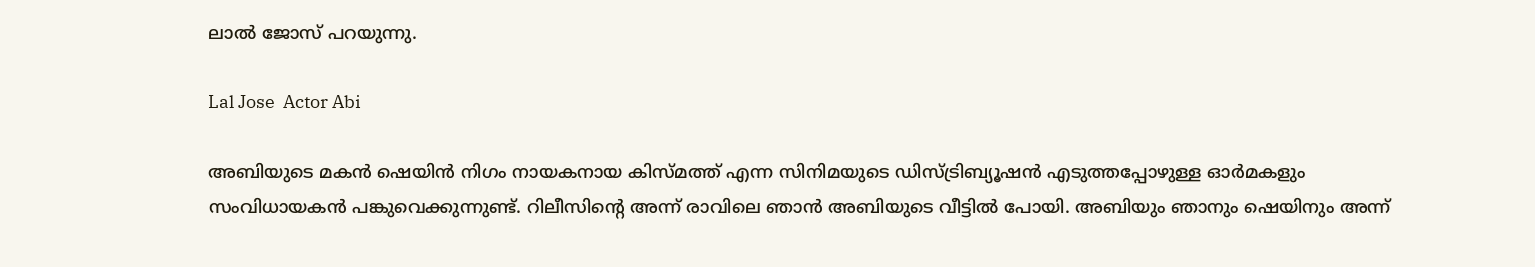ലാ‍ൽ ജോസ് പറയുന്നു.

Lal Jose  Actor Abi

അബിയുടെ മകൻ ഷെയിൻ നിഗം നായകനായ കിസ്മത്ത് എന്ന സിനിമയുടെ ഡിസ്ട്രിബ്യൂഷൻ എടുത്തപ്പോഴുള്ള ഓർമകളും സംവിധായകൻ പങ്കുവെക്കുന്നുണ്ട്. റിലീസിന്റെ അന്ന് രാവിലെ ഞാൻ അബിയുടെ വീട്ടിൽ പോയി. അബിയും ഞാനും ഷെയിനും അന്ന്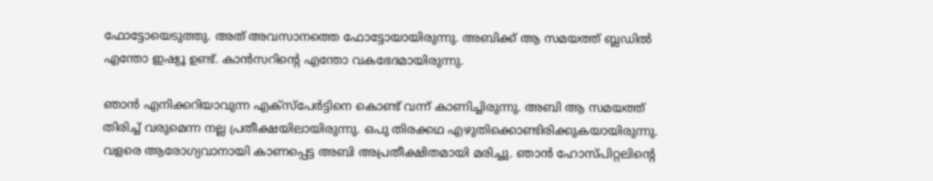ഫോട്ടോയെടുത്തു. അത് അവസാനത്തെ ഫോട്ടോയായിരുന്നു. അബിക്ക് ആ സമയത്ത് ബ്ലഡിൽ എന്തോ ഇഷ്യൂ ഉണ്ട്. കാൻസറിന്റെ എന്തോ വകഭേദമായിരുന്നു.

ഞാൻ എനിക്കറിയാവുന്ന എക്സ്പേർട്ടിനെ കൊണ്ട് വന്ന് കാണിച്ചിരുന്നു. അബി ആ സമയത്ത് തിരിച്ച് വരുമെന്ന നല്ല പ്രതീക്ഷയിലായിരുന്നു. ഒപു തിരക്കഥ എഴുതിക്കൊണ്ടിരിക്കുകയായിരുന്നു. വളരെ ആരോഗ്യവാനായി കാണപ്പെട്ട അബി അപ്രതീക്ഷിതമായി മരിച്ചു. ഞാൻ ഹോസ്പിറ്റലിന്റെ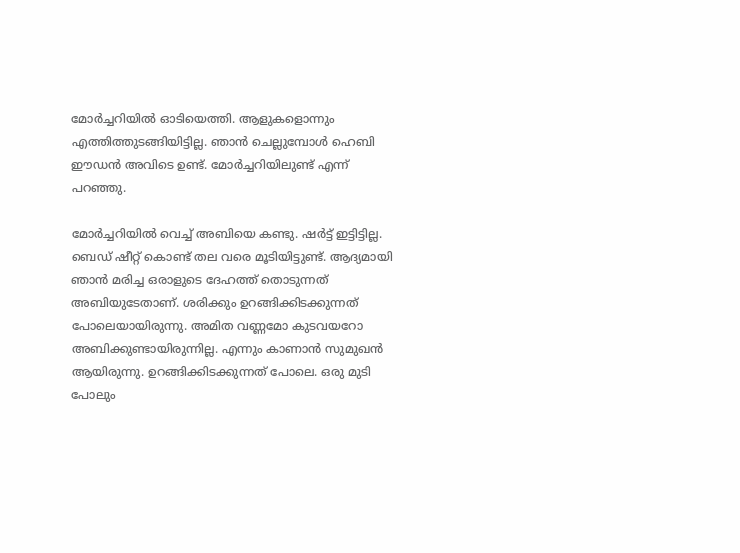മോർച്ചറിയിൽ ഓടിയെത്തി. ആളുകളൊന്നും എത്തിത്തുടങ്ങിയിട്ടില്ല. ഞാൻ ചെല്ലുമ്പോൾ ഹെബി ഈഡൻ അവിടെ ഉണ്ട്. മോർച്ചറിയിലുണ്ട് എന്ന് പറഞ്ഞു.

മോർച്ചറിയിൽ വെച്ച് അബിയെ കണ്ടു. ഷർട്ട് ഇട്ടിട്ടില്ല. ബെഡ് ഷീറ്റ് കൊണ്ട് തല വരെ മൂടിയിട്ടുണ്ട്. ആദ്യമായി ഞാൻ മരിച്ച ഒരാളുടെ ദേഹത്ത് തൊ‌ടുന്നത് അബിയുടേതാണ്. ശരിക്കും ഉറങ്ങിക്കിടക്കുന്നത് പോലെയായിരുന്നു. അമിത വണ്ണമോ കുടവയറോ അബിക്കുണ്ടായിരുന്നില്ല. എന്നും കാണാൻ സുമുഖൻ ആയിരുന്നു. ഉറങ്ങിക്കിടക്കുന്നത് പോലെ. ഒരു മുടി പോലും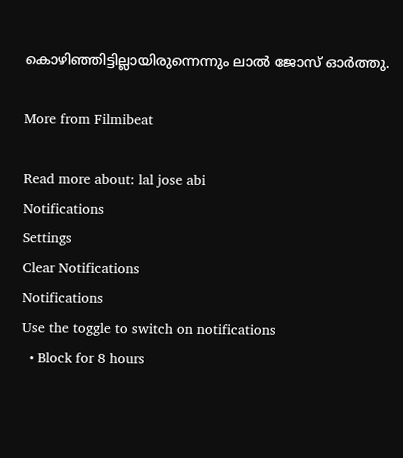കൊഴിഞ്ഞിട്ടില്ലായിരുന്നെന്നും ലാൽ ജോസ് ഓർത്തു.

More from Filmibeat

Read more about: lal jose abi
Notifications
Settings
Clear Notifications
Notifications
Use the toggle to switch on notifications
  • Block for 8 hours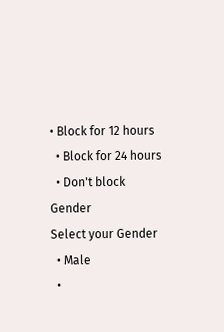• Block for 12 hours
  • Block for 24 hours
  • Don't block
Gender
Select your Gender
  • Male
  •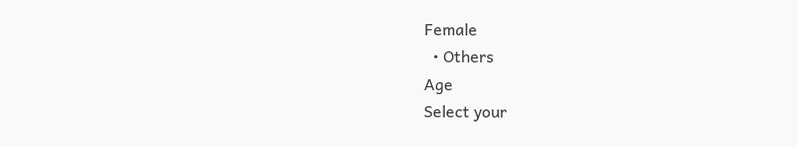Female
  • Others
Age
Select your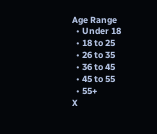Age Range
  • Under 18
  • 18 to 25
  • 26 to 35
  • 36 to 45
  • 45 to 55
  • 55+
X